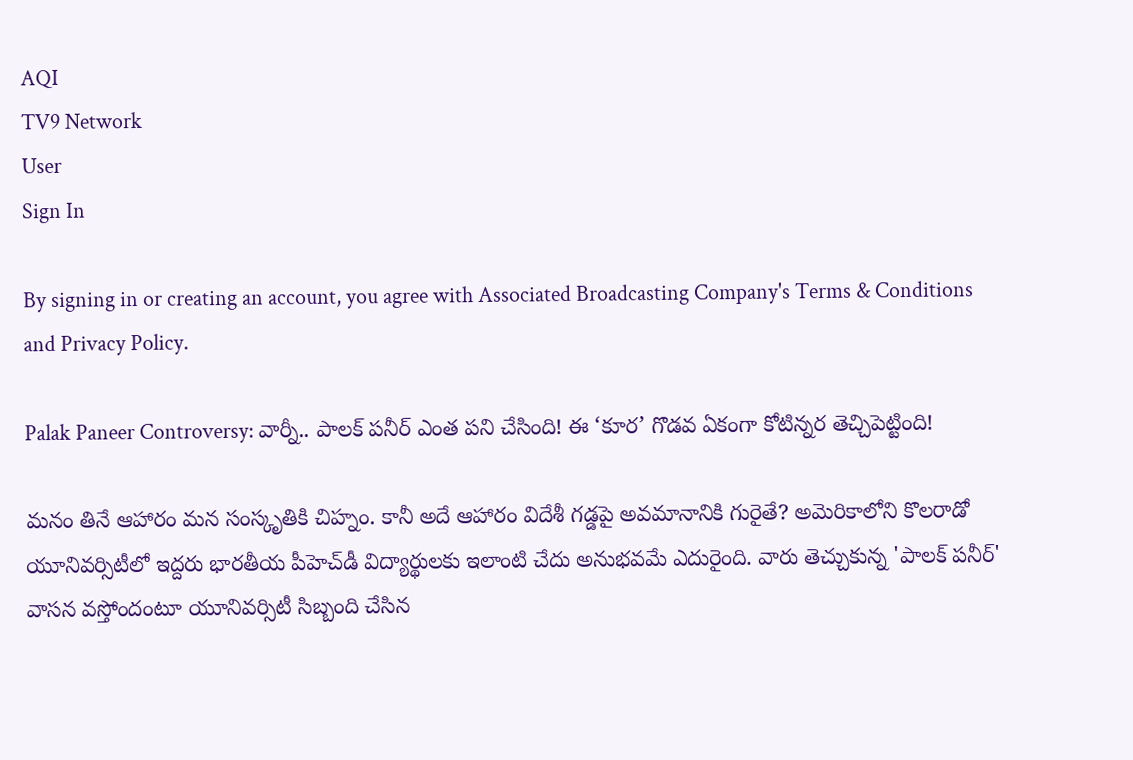AQI
TV9 Network
User
Sign In

By signing in or creating an account, you agree with Associated Broadcasting Company's Terms & Conditions and Privacy Policy.

Palak Paneer Controversy: వార్నీ.. పాలక్ పనీర్ ఎంత పని చేసింది! ఈ ‘కూర’ గొడవ ఏకంగా కోటిన్నర తెచ్చిపెట్టింది!

మనం తినే ఆహారం మన సంస్కృతికి చిహ్నం. కానీ అదే ఆహారం విదేశీ గడ్డపై అవమానానికి గురైతే? అమెరికాలోని కొలరాడో యూనివర్సిటీలో ఇద్దరు భారతీయ పీహెచ్‌డీ విద్యార్థులకు ఇలాంటి చేదు అనుభవమే ఎదురైంది. వారు తెచ్చుకున్న 'పాలక్ పనీర్' వాసన వస్తోందంటూ యూనివర్సిటీ సిబ్బంది చేసిన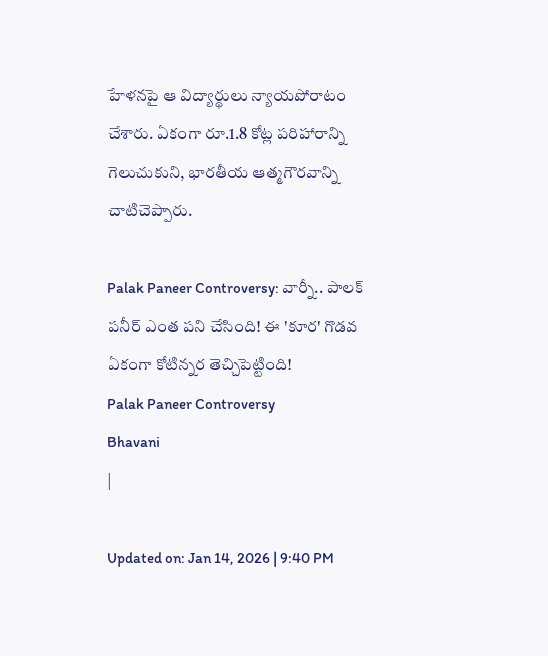హేళనపై ఆ విద్యార్థులు న్యాయపోరాటం చేశారు. ఏకంగా రూ.1.8 కోట్ల పరిహారాన్ని గెలుచుకుని, భారతీయ ఆత్మగౌరవాన్ని చాటిచెప్పారు.

Palak Paneer Controversy: వార్నీ.. పాలక్ పనీర్ ఎంత పని చేసింది! ఈ 'కూర' గొడవ ఏకంగా కోటిన్నర తెచ్చిపెట్టింది!
Palak Paneer Controversy
Bhavani
|

Updated on: Jan 14, 2026 | 9:40 PM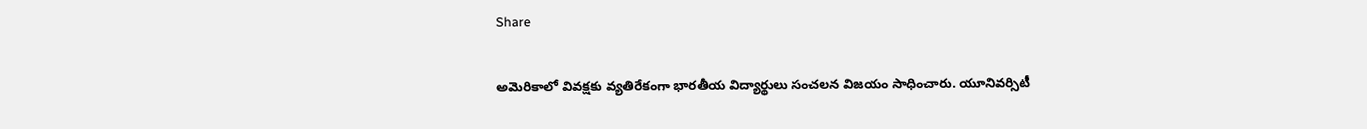Share

అమెరికాలో వివక్షకు వ్యతిరేకంగా భారతీయ విద్యార్థులు సంచలన విజయం సాధించారు. యూనివర్సిటీ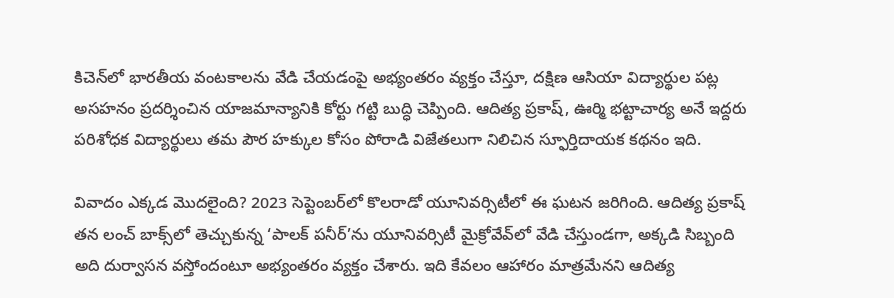కిచెన్‌లో భారతీయ వంటకాలను వేడి చేయడంపై అభ్యంతరం వ్యక్తం చేస్తూ, దక్షిణ ఆసియా విద్యార్థుల పట్ల అసహనం ప్రదర్శించిన యాజమాన్యానికి కోర్టు గట్టి బుద్ధి చెప్పింది. ఆదిత్య ప్రకాష్, ఊర్మి భట్టాచార్య అనే ఇద్దరు పరిశోధక విద్యార్థులు తమ పౌర హక్కుల కోసం పోరాడి విజేతలుగా నిలిచిన స్ఫూర్తిదాయక కథనం ఇది.

వివాదం ఎక్కడ మొదలైంది? 2023 సెప్టెంబర్‌లో కొలరాడో యూనివర్సిటీలో ఈ ఘటన జరిగింది. ఆదిత్య ప్రకాష్ తన లంచ్ బాక్స్‌లో తెచ్చుకున్న ‘పాలక్ పనీర్’ను యూనివర్సిటీ మైక్రోవేవ్‌లో వేడి చేస్తుండగా, అక్కడి సిబ్బంది అది దుర్వాసన వస్తోందంటూ అభ్యంతరం వ్యక్తం చేశారు. ఇది కేవలం ఆహారం మాత్రమేనని ఆదిత్య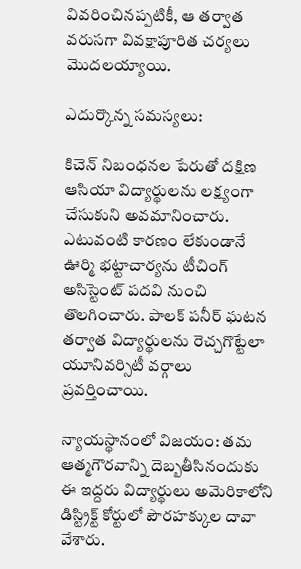వివరించినప్పటికీ, ఆ తర్వాత వరుసగా వివక్షాపూరిత చర్యలు మొదలయ్యాయి.

ఎదుర్కొన్న సమస్యలు:

కిచెన్ నిబంధనల పేరుతో దక్షిణ ఆసియా విద్యార్థులను లక్ష్యంగా చేసుకుని అవమానించారు. ఎటువంటి కారణం లేకుండానే ఊర్మి భట్టాచార్యను టీచింగ్ అసిస్టెంట్ పదవి నుంచి తొలగించారు. పాలక్ పనీర్ ఘటన తర్వాత విద్యార్థులను రెచ్చగొట్టేలా యూనివర్సిటీ వర్గాలు ప్రవర్తించాయి.

న్యాయస్థానంలో విజయం: తమ ఆత్మగౌరవాన్ని దెబ్బతీసినందుకు ఈ ఇద్దరు విద్యార్థులు అమెరికాలోని డిస్ట్రిక్ట్ కోర్టులో పౌరహక్కుల దావా వేశారు.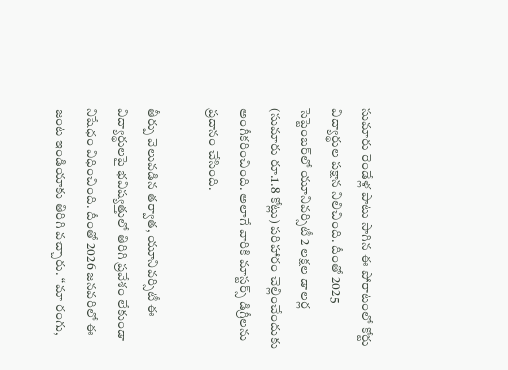సుమారు రెండేళ్ల పాటు సాగిన ఈ పోరాటంలో కోర్టు విద్యార్థుల పక్షాన నిలిచింది. దీంతో 2025 సెప్టెంబర్‌లో యూనివర్సిటీ 2 లక్షల డాలర్ల (సుమారు రూ.1.8 కోట్లు) పరిహారం చెల్లించేందుకు అంగీకరించింది. అలాగే వారికి మాస్టర్స్ డిగ్రీలను ప్రదానం చేసింది.

తీర్పు వెలువడిన తర్వాత, యూనివర్సిటీ ఈ విద్యార్థులపై భవిష్యత్తులో తిరిగి ప్రవేశం లేకుండా నిషేధం విధించింది. దీంతో 2026 జనవరిలో ఈ జంట ఇండియాకు తిరిగి వచ్చారు. “మా రంగు,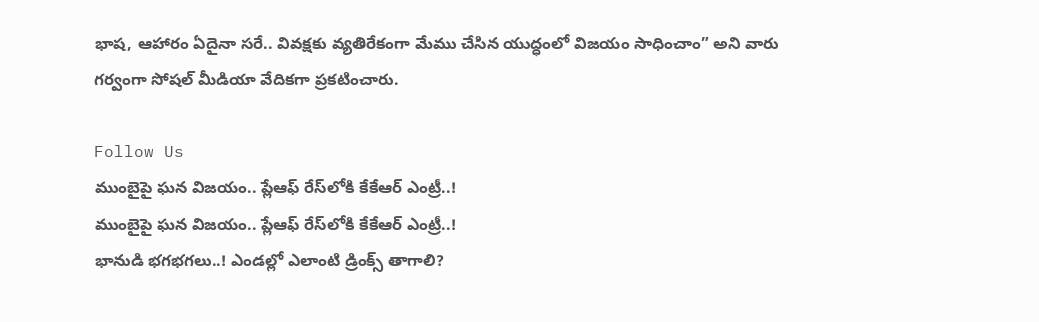భాష, ఆహారం ఏదైనా సరే.. వివక్షకు వ్యతిరేకంగా మేము చేసిన యుద్ధంలో విజయం సాధించాం” అని వారు గర్వంగా సోషల్ మీడియా వేదికగా ప్రకటించారు.

Follow Us
ముంబైపై ఘన విజయం.. ప్లేఆఫ్ రేస్‌లోకి కేకేఆర్ ఎంట్రీ..!
ముంబైపై ఘన విజయం.. ప్లేఆఫ్ రేస్‌లోకి కేకేఆర్ ఎంట్రీ..!
భానుడి భగభగలు..! ఎండల్లో ఎలాంటి డ్రింక్స్ తాగాలి?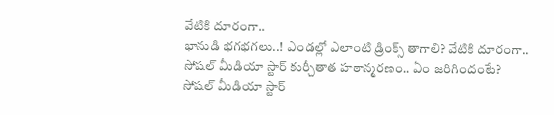వేటికి దూరంగా..
భానుడి భగభగలు..! ఎండల్లో ఎలాంటి డ్రింక్స్ తాగాలి? వేటికి దూరంగా..
సోషల్ మీడియా స్టార్ కుర్చీతాత హఠాన్మరణం.. ఏం జరిగిందంటే?
సోషల్ మీడియా స్టార్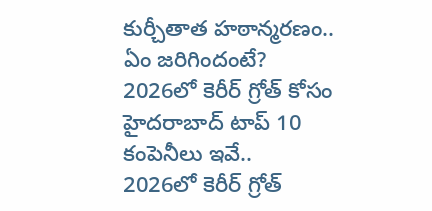కుర్చీతాత హఠాన్మరణం.. ఏం జరిగిందంటే?
2026లో కెరీర్ గ్రోత్ కోసం హైదరాబాద్ టాప్ 10 కంపెనీలు ఇవే..
2026లో కెరీర్ గ్రోత్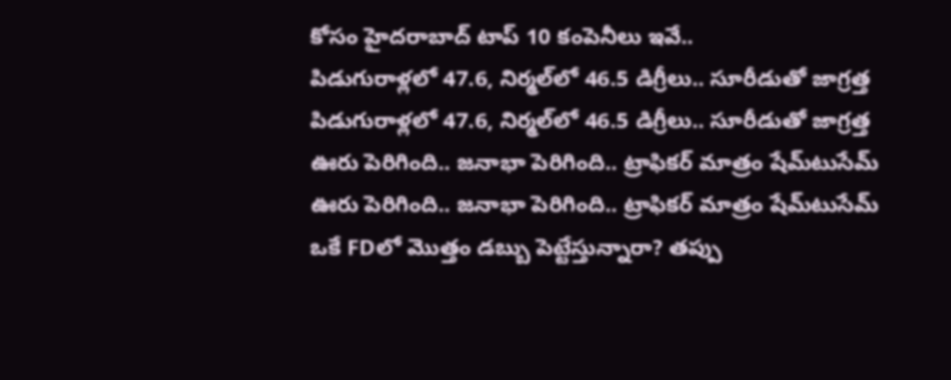కోసం హైదరాబాద్ టాప్ 10 కంపెనీలు ఇవే..
పిడుగురాళ్లలో 47.6, నిర్మల్‌లో 46.5 డిగ్రీలు.. సూరీడుతో జాగ్రత్త
పిడుగురాళ్లలో 47.6, నిర్మల్‌లో 46.5 డిగ్రీలు.. సూరీడుతో జాగ్రత్త
ఊరు పెరిగింది.. జనాభా పెరిగింది.. ట్రాఫికర్ మాత్రం షేమ్‌టుసేమ్
ఊరు పెరిగింది.. జనాభా పెరిగింది.. ట్రాఫికర్ మాత్రం షేమ్‌టుసేమ్
ఒకే FDలో మొత్తం డబ్బు పెట్టేస్తున్నారా? తప్పు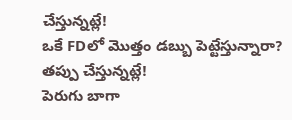చేస్తున్నట్లే!
ఒకే FDలో మొత్తం డబ్బు పెట్టేస్తున్నారా? తప్పు చేస్తున్నట్లే!
పెరుగు బాగా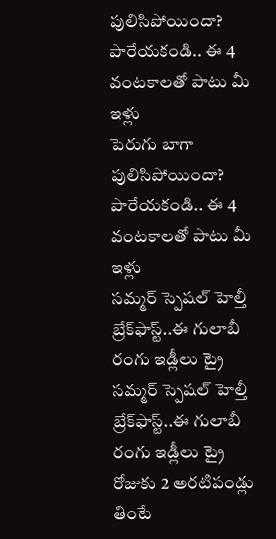పులిసిపోయిందా? పారేయకండి.. ఈ 4 వంటకాలతో పాటు మీ ఇళ్లు
పెరుగు బాగా పులిసిపోయిందా? పారేయకండి.. ఈ 4 వంటకాలతో పాటు మీ ఇళ్లు
సమ్మర్‌ స్పెషల్ హెల్తీ బ్రేక్‌ఫాస్ట్‌..ఈ గులాబీ రంగు ఇడ్లీలు ట్రై
సమ్మర్‌ స్పెషల్ హెల్తీ బ్రేక్‌ఫాస్ట్‌..ఈ గులాబీ రంగు ఇడ్లీలు ట్రై
రోజుకు 2 అరటిపండ్లు తింటే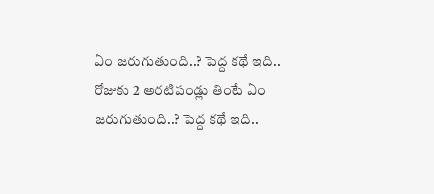ఏం జరుగుతుంది..? పెద్ద కథే ఇది..
రోజుకు 2 అరటిపండ్లు తింటే ఏం జరుగుతుంది..? పెద్ద కథే ఇది..